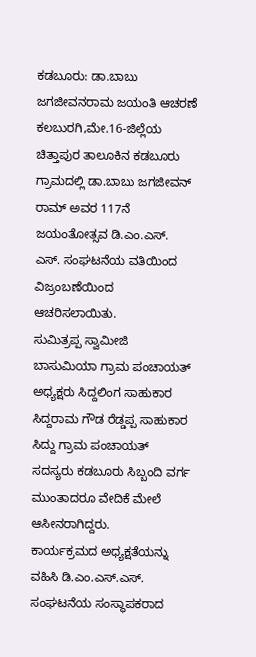ಕಡಬೂರು: ಡಾ.ಬಾಬು ಜಗಜೀವನರಾಮ ಜಯಂತಿ ಆಚರಣೆ
ಕಲಬುರಗಿ,ಮೇ.16-ಜಿಲ್ಲೆಯ ಚಿತ್ತಾಪುರ ತಾಲೂಕಿನ ಕಡಬೂರು ಗ್ರಾಮದಲ್ಲಿ ಡಾ.ಬಾಬು ಜಗಜೀವನ್ ರಾಮ್ ಅವರ 117ನೆ ಜಯಂತೋತ್ಸವ ಡಿ.ಎಂ.ಎಸ್. ಎಸ್. ಸಂಘಟನೆಯ ವತಿಯಿಂದ ವಿಜ್ರಂಬಣೆಯಿಂದ ಆಚರಿಸಲಾಯಿತು.
ಸುಮಿತ್ರಪ್ಪ ಸ್ವಾಮೀಜಿ ಬಾಸುಮಿಯಾ ಗ್ರಾಮ ಪಂಚಾಯತ್ ಅಧ್ಯಕ್ಷರು ಸಿದ್ದಲಿಂಗ ಸಾಹುಕಾರ ಸಿದ್ದರಾಮ ಗೌಡ ರೆಡ್ಡಪ್ಪ ಸಾಹುಕಾರ ಸಿದ್ದು ಗ್ರಾಮ ಪಂಚಾಯತ್ ಸದಸ್ಯರು ಕಡಬೂರು ಸಿಬ್ಬಂದಿ ವರ್ಗ ಮುಂತಾದರೂ ವೇದಿಕೆ ಮೇಲೆ ಆಸೀನರಾಗಿದ್ದರು.
ಕಾರ್ಯಕ್ರಮದ ಅಧ್ಯಕ್ಷತೆಯನ್ನು ವಹಿಸಿ ಡಿ.ಎಂ.ಎಸ್.ಎಸ್. ಸಂಘಟನೆಯ ಸಂಸ್ಥಾಪಕರಾದ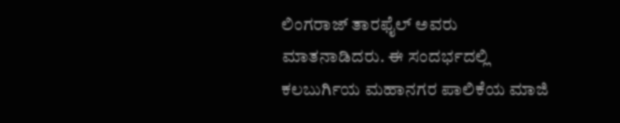ಲಿಂಗರಾಜ್ ತಾರಫೈಲ್ ಅವರು ಮಾತನಾಡಿದರು. ಈ ಸಂದರ್ಭದಲ್ಲಿ ಕಲಬುರ್ಗಿಯ ಮಹಾನಗರ ಪಾಲಿಕೆಯ ಮಾಜಿ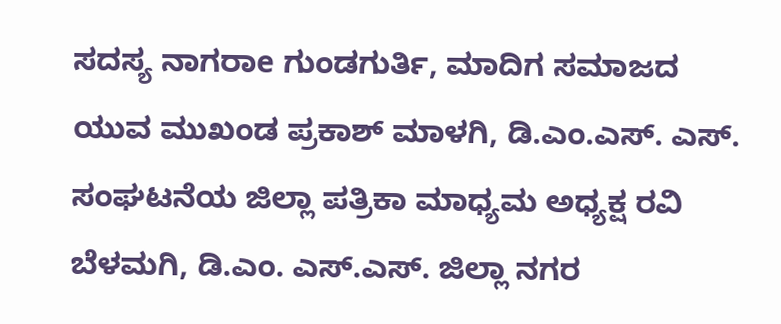ಸದಸ್ಯ ನಾಗರಾe ಗುಂಡಗುರ್ತಿ, ಮಾದಿಗ ಸಮಾಜದ ಯುವ ಮುಖಂಡ ಪ್ರಕಾಶ್ ಮಾಳಗಿ, ಡಿ.ಎಂ.ಎಸ್. ಎಸ್. ಸಂಘಟನೆಯ ಜಿಲ್ಲಾ ಪತ್ರಿಕಾ ಮಾಧ್ಯಮ ಅಧ್ಯಕ್ಷ ರವಿ ಬೆಳಮಗಿ, ಡಿ.ಎಂ. ಎಸ್.ಎಸ್. ಜಿಲ್ಲಾ ನಗರ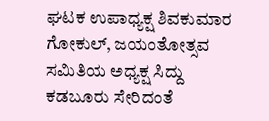ಘಟಕ ಉಪಾಧ್ಯಕ್ಷ ಶಿವಕುಮಾರ ಗೋಕುಲ್, ಜಯಂತೋತ್ಸವ ಸಮಿತಿಯ ಅಧ್ಯಕ್ಷ ಸಿದ್ದು ಕಡಬೂರು ಸೇರಿದಂತೆ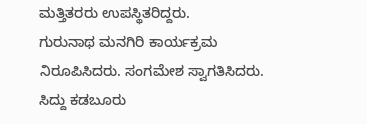ಮತ್ತಿತರರು ಉಪಸ್ಥಿತರಿದ್ದರು.
ಗುರುನಾಥ ಮನಗಿರಿ ಕಾರ್ಯಕ್ರಮ ನಿರೂಪಿಸಿದರು. ಸಂಗಮೇಶ ಸ್ವಾಗತಿಸಿದರು. ಸಿದ್ದು ಕಡಬೂರು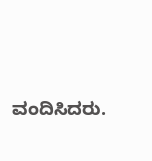ವಂದಿಸಿದರು.